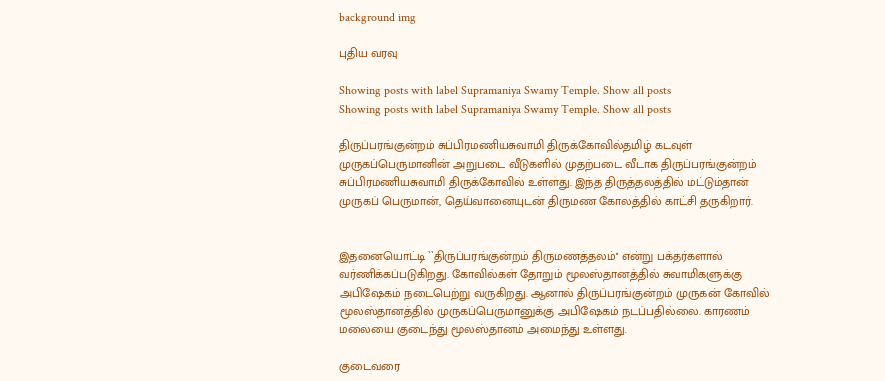background img

புதிய வரவு

Showing posts with label Supramaniya Swamy Temple. Show all posts
Showing posts with label Supramaniya Swamy Temple. Show all posts

திருப்பரங்குன்றம் சுப்பிரமணியசுவாமி திருக்கோவில்தமிழ் கடவுள் முருகப்பெருமானின் அறுபடை வீடுகளில் முதற்படை வீடாக திருப்பரங்குன்றம் சுப்பிரமணியசுவாமி திருக்கோவில் உள்ளது. இந்த திருத்தலத்தில் மட்டும்தான் முருகப் பெருமான், தெய்வானையுடன் திருமண கோலத்தில் காட்சி தருகிறார்.


இதனையொட்டி ``திருப்பரங்குன்றம் திருமணத்தலம்'' என்று பக்தர்களால் வர்ணிக்கப்படுகிறது. கோவில்கள் தோறும் மூலஸ்தானத்தில் சுவாமிகளுக்கு அபிஷேகம் நடைபெற்று வருகிறது. ஆனால் திருப்பரங்குன்றம் முருகன் கோவில் மூலஸ்தானத்தில் முருகப்பெருமானுக்கு அபிஷேகம் நடப்பதில்லை. காரணம் மலையை குடைந்து மூலஸ்தானம் அமைந்து உள்ளது.

குடைவரை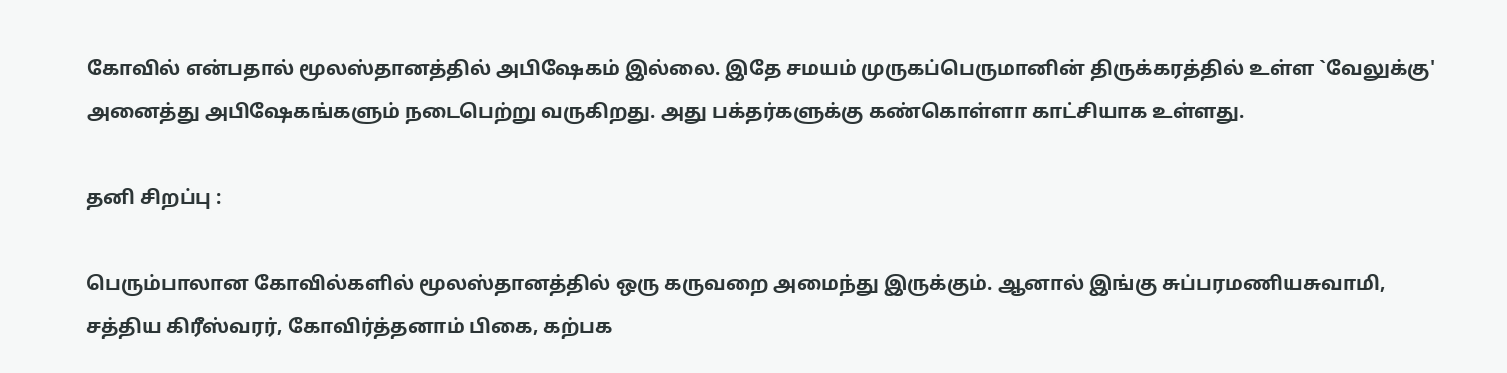கோவில் என்பதால் மூலஸ்தானத்தில் அபிஷேகம் இல்லை. இதே சமயம் முருகப்பெருமானின் திருக்கரத்தில் உள்ள `வேலுக்கு' அனைத்து அபிஷேகங்களும் நடைபெற்று வருகிறது. அது பக்தர்களுக்கு கண்கொள்ளா காட்சியாக உள்ளது.

தனி சிறப்பு :

பெரும்பாலான கோவில்களில் மூலஸ்தானத்தில் ஒரு கருவறை அமைந்து இருக்கும். ஆனால் இங்கு சுப்பரமணியசுவாமி, சத்திய கிரீஸ்வரர், கோவிர்த்தனாம் பிகை, கற்பக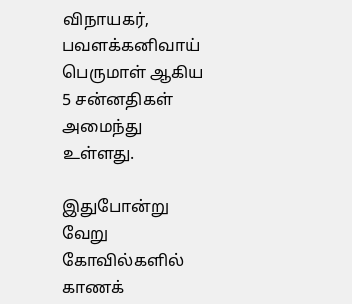விநாயகர், பவளக்கனிவாய் பெருமாள் ஆகிய 5 சன்னதிகள் அமைந்து உள்ளது.

இதுபோன்று வேறு கோவில்களில் காணக்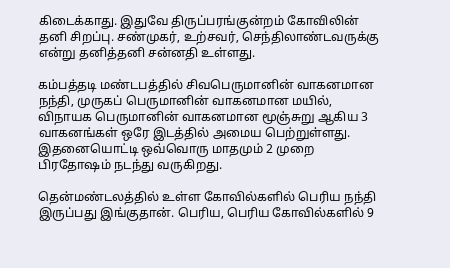கிடைக்காது. இதுவே திருப்பரங்குன்றம் கோவிலின் தனி சிறப்பு. சண்முகர், உற்சவர், செந்திலாண்டவருக்கு என்று தனித்தனி சன்னதி உள்ளது.

கம்பத்தடி மண்டபத்தில் சிவபெருமானின் வாகனமான நந்தி, முருகப் பெருமானின் வாகனமான மயில், விநாயக பெருமானின் வாகனமான மூஞ்சுறு ஆகிய 3 வாகனங்கள் ஒரே இடத்தில் அமைய பெற்றுள்ளது. இதனையொட்டி ஒவ்வொரு மாதமும் 2 முறை பிரதோஷம் நடந்து வருகிறது.

தென்மண்டலத்தில் உள்ள கோவில்களில் பெரிய நந்தி இருப்பது இங்குதான். பெரிய, பெரிய கோவில்களில் 9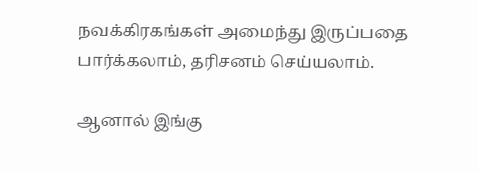நவக்கிரகங்கள் அமைந்து இருப்பதை பார்க்கலாம், தரிசனம் செய்யலாம்.

ஆனால் இங்கு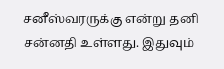சனீஸ்வரருக்கு என்று தனி சன்னதி உள்ளது. இதுவும்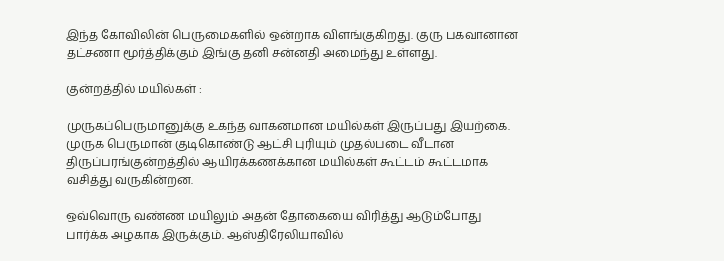இந்த கோவிலின் பெருமைகளில் ஒன்றாக விளங்குகிறது. குரு பகவானான தட்சணா மூர்த்திக்கும் இங்கு தனி சன்னதி அமைந்து உள்ளது.

குன்றத்தில் மயில்கள் :

முருகப்பெருமானுக்கு உகந்த வாகனமான மயில்கள் இருப்பது இயற்கை. முருக பெருமான் குடிகொண்டு ஆட்சி புரியும் முதல்படை வீடான திருப்பரங்குன்றத்தில் ஆயிரக்கணக்கான மயில்கள் கூட்டம் கூட்டமாக வசித்து வருகின்றன.

ஒவ்வொரு வண்ண மயிலும் அதன் தோகையை விரித்து ஆடும்போது பார்க்க அழகாக இருக்கும். ஆஸ்திரேலியாவில்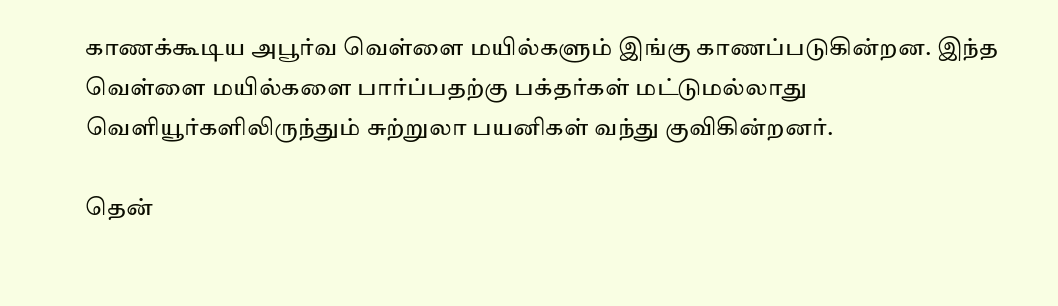காணக்கூடிய அபூர்வ வெள்ளை மயில்களும் இங்கு காணப்படுகின்றன. இந்த வெள்ளை மயில்களை பார்ப்பதற்கு பக்தர்கள் மட்டுமல்லாது வெளியூர்களிலிருந்தும் சுற்றுலா பயனிகள் வந்து குவிகின்றனர்.

தென்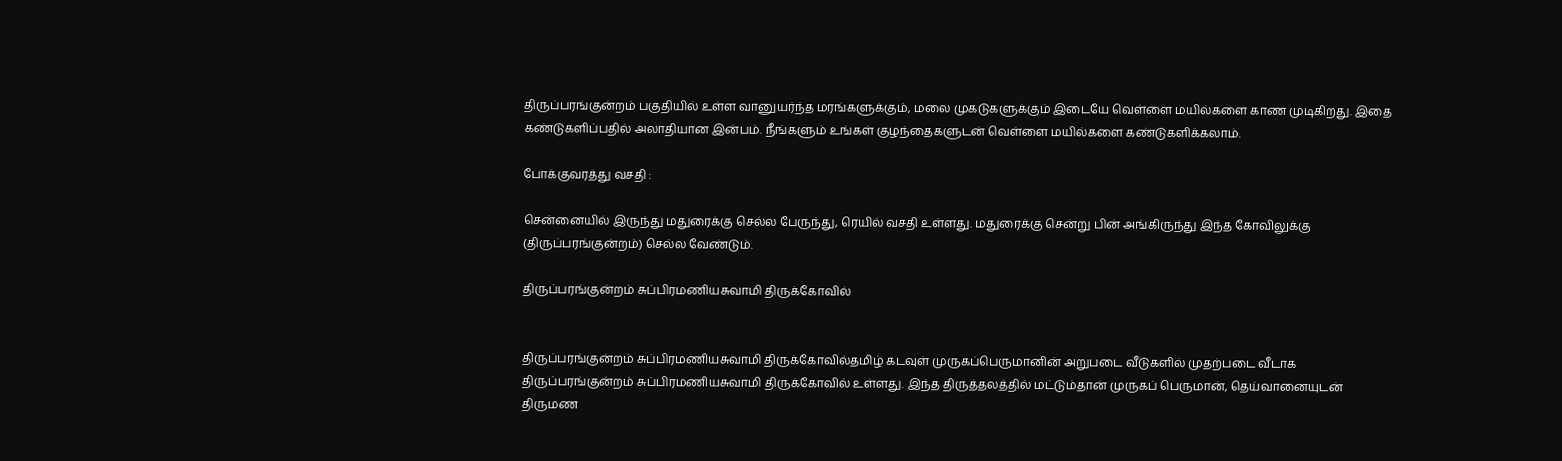திருப்பரங்குன்றம் பகுதியில் உள்ள வானுயர்ந்த மரங்களுக்கும், மலை முகடுகளுக்கும் இடையே வெள்ளை மயில்களை காண முடிகிறது. இதை கண்டுகளிப்பதில் அலாதியான இன்பம். நீங்களும் உங்கள் குழந்தைகளுடன் வெள்ளை மயில்களை கண்டுகளிக்கலாம்.

போக்குவரத்து வசதி :

சென்னையில் இருந்து மதுரைக்கு செல்ல பேருந்து, ரெயில் வசதி உள்ளது. மதுரைக்கு சென்று பின் அங்கிருந்து இந்த கோவிலுக்கு (திருப்பரங்குன்றம்) செல்ல வேண்டும்.

திருப்பரங்குன்றம் சுப்பிரமணியசுவாமி திருக்கோவில்


திருப்பரங்குன்றம் சுப்பிரமணியசுவாமி திருக்கோவில்தமிழ் கடவுள் முருகப்பெருமானின் அறுபடை வீடுகளில் முதற்படை வீடாக திருப்பரங்குன்றம் சுப்பிரமணியசுவாமி திருக்கோவில் உள்ளது. இந்த திருத்தலத்தில் மட்டும்தான் முருகப் பெருமான், தெய்வானையுடன் திருமண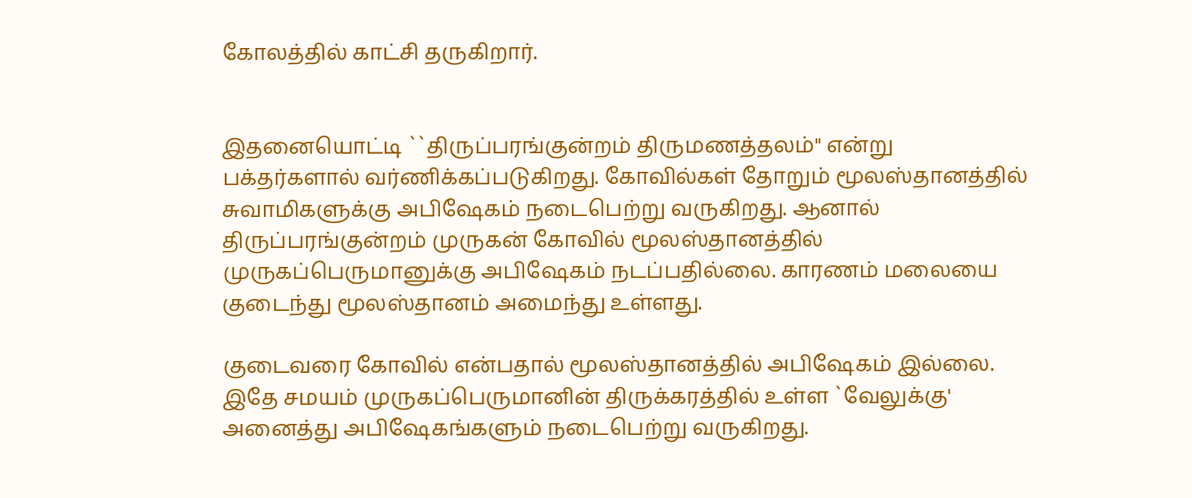கோலத்தில் காட்சி தருகிறார்.


இதனையொட்டி ``திருப்பரங்குன்றம் திருமணத்தலம்'' என்று பக்தர்களால் வர்ணிக்கப்படுகிறது. கோவில்கள் தோறும் மூலஸ்தானத்தில் சுவாமிகளுக்கு அபிஷேகம் நடைபெற்று வருகிறது. ஆனால் திருப்பரங்குன்றம் முருகன் கோவில் மூலஸ்தானத்தில் முருகப்பெருமானுக்கு அபிஷேகம் நடப்பதில்லை. காரணம் மலையை குடைந்து மூலஸ்தானம் அமைந்து உள்ளது.

குடைவரை கோவில் என்பதால் மூலஸ்தானத்தில் அபிஷேகம் இல்லை. இதே சமயம் முருகப்பெருமானின் திருக்கரத்தில் உள்ள `வேலுக்கு' அனைத்து அபிஷேகங்களும் நடைபெற்று வருகிறது.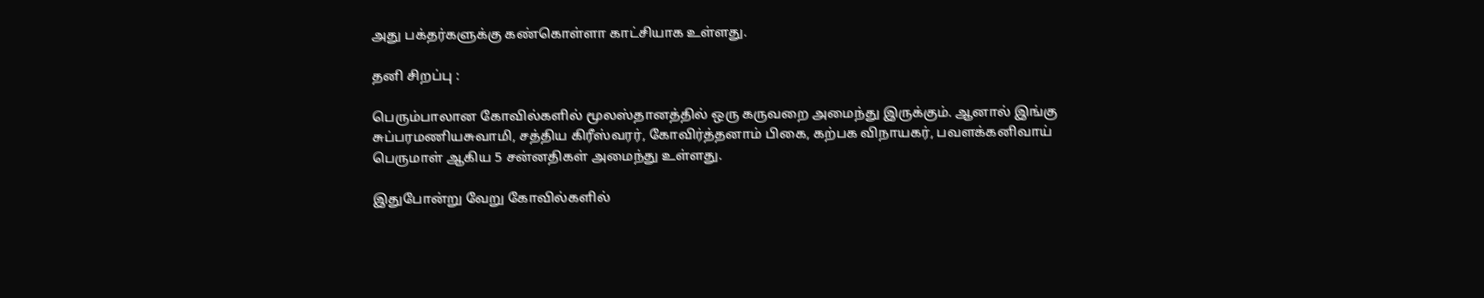அது பக்தர்களுக்கு கண்கொள்ளா காட்சியாக உள்ளது.

தனி சிறப்பு :

பெரும்பாலான கோவில்களில் மூலஸ்தானத்தில் ஒரு கருவறை அமைந்து இருக்கும். ஆனால் இங்கு சுப்பரமணியசுவாமி, சத்திய கிரீஸ்வரர், கோவிர்த்தனாம் பிகை, கற்பக விநாயகர், பவளக்கனிவாய் பெருமாள் ஆகிய 5 சன்னதிகள் அமைந்து உள்ளது.

இதுபோன்று வேறு கோவில்களில்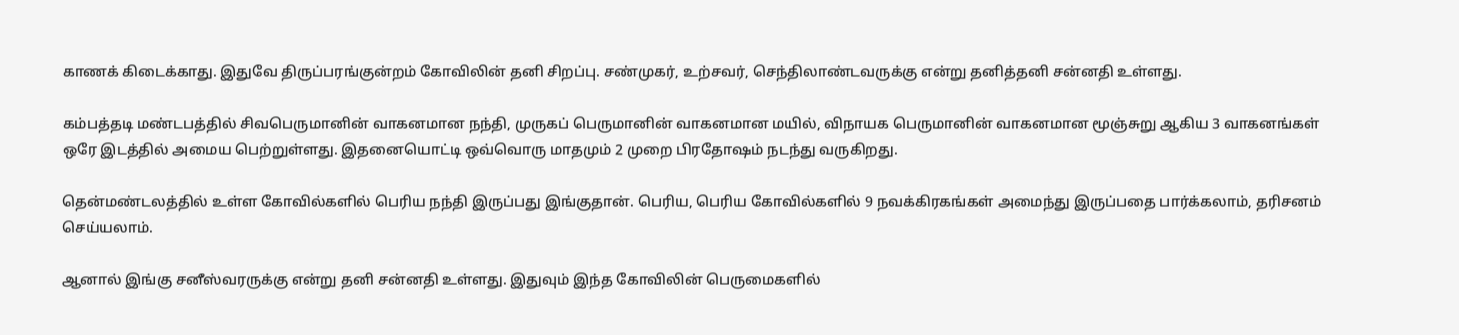காணக் கிடைக்காது. இதுவே திருப்பரங்குன்றம் கோவிலின் தனி சிறப்பு. சண்முகர், உற்சவர், செந்திலாண்டவருக்கு என்று தனித்தனி சன்னதி உள்ளது.

கம்பத்தடி மண்டபத்தில் சிவபெருமானின் வாகனமான நந்தி, முருகப் பெருமானின் வாகனமான மயில், விநாயக பெருமானின் வாகனமான மூஞ்சுறு ஆகிய 3 வாகனங்கள் ஒரே இடத்தில் அமைய பெற்றுள்ளது. இதனையொட்டி ஒவ்வொரு மாதமும் 2 முறை பிரதோஷம் நடந்து வருகிறது.

தென்மண்டலத்தில் உள்ள கோவில்களில் பெரிய நந்தி இருப்பது இங்குதான். பெரிய, பெரிய கோவில்களில் 9 நவக்கிரகங்கள் அமைந்து இருப்பதை பார்க்கலாம், தரிசனம் செய்யலாம்.

ஆனால் இங்கு சனீஸ்வரருக்கு என்று தனி சன்னதி உள்ளது. இதுவும் இந்த கோவிலின் பெருமைகளில்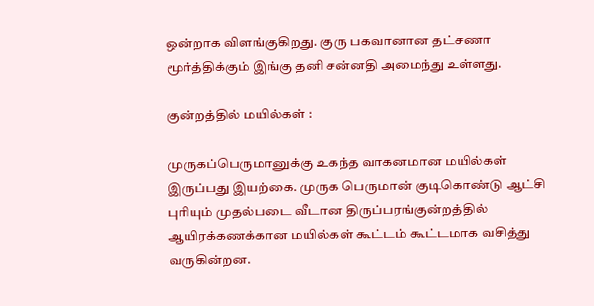ஒன்றாக விளங்குகிறது. குரு பகவானான தட்சணா மூர்த்திக்கும் இங்கு தனி சன்னதி அமைந்து உள்ளது.

குன்றத்தில் மயில்கள் :

முருகப்பெருமானுக்கு உகந்த வாகனமான மயில்கள் இருப்பது இயற்கை. முருக பெருமான் குடிகொண்டு ஆட்சி புரியும் முதல்படை வீடான திருப்பரங்குன்றத்தில் ஆயிரக்கணக்கான மயில்கள் கூட்டம் கூட்டமாக வசித்து வருகின்றன.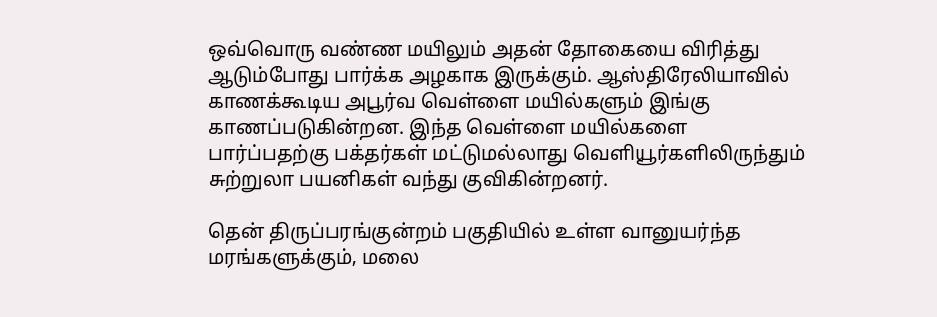ஒவ்வொரு வண்ண மயிலும் அதன் தோகையை விரித்து ஆடும்போது பார்க்க அழகாக இருக்கும். ஆஸ்திரேலியாவில் காணக்கூடிய அபூர்வ வெள்ளை மயில்களும் இங்கு காணப்படுகின்றன. இந்த வெள்ளை மயில்களை பார்ப்பதற்கு பக்தர்கள் மட்டுமல்லாது வெளியூர்களிலிருந்தும் சுற்றுலா பயனிகள் வந்து குவிகின்றனர்.

தென் திருப்பரங்குன்றம் பகுதியில் உள்ள வானுயர்ந்த மரங்களுக்கும், மலை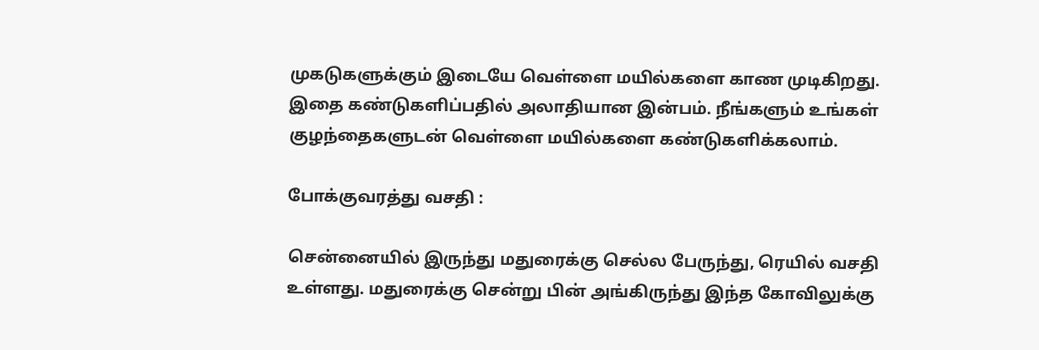முகடுகளுக்கும் இடையே வெள்ளை மயில்களை காண முடிகிறது. இதை கண்டுகளிப்பதில் அலாதியான இன்பம். நீங்களும் உங்கள் குழந்தைகளுடன் வெள்ளை மயில்களை கண்டுகளிக்கலாம்.

போக்குவரத்து வசதி :

சென்னையில் இருந்து மதுரைக்கு செல்ல பேருந்து, ரெயில் வசதி உள்ளது. மதுரைக்கு சென்று பின் அங்கிருந்து இந்த கோவிலுக்கு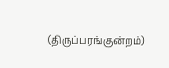(திருப்பரங்குன்றம்)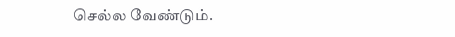செல்ல வேண்டும்.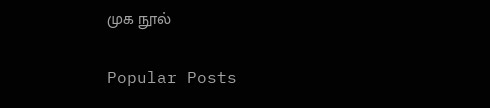முக நூல்

Popular Posts